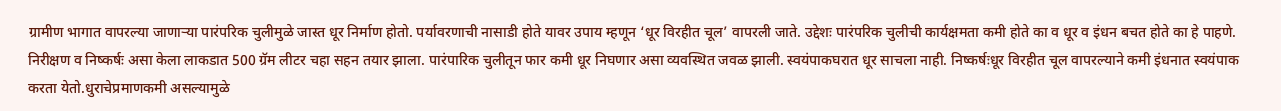ग्रामीण भागात वापरल्या जाणाऱ्या पारंपरिक चुलीमुळे जास्त धूर निर्माण होतो. पर्यावरणाची नासाडी होते यावर उपाय म्हणून ‘धूर विरहीत चूल’ वापरली जाते. उद्देशः पारंपरिक चुलीची कार्यक्षमता कमी होते का व धूर व इंधन बचत होते का हे पाहणे. निरीक्षण व निष्कर्षः असा केला लाकडात 500 ग्रॅम लीटर चहा सहन तयार झाला. पारंपारिक चुलीतून फार कमी धूर निघणार असा व्यवस्थित जवळ झाली. स्वयंपाकघरात धूर साचला नाही. निष्कर्षःधूर विरहीत चूल वापरल्याने कमी इंधनात स्वयंपाक करता येतो.धुराचेप्रमाणकमी असल्यामुळे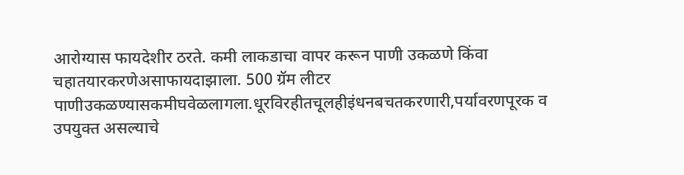आरोग्यास फायदेशीर ठरते. कमी लाकडाचा वापर करून पाणी उकळणे किंवा चहातयारकरणेअसाफायदाझाला. 500 ग्रॅम लीटर पाणीउकळण्यासकमीघवेळलागला.धूरविरहीतचूलहीइंधनबचतकरणारी,पर्यावरणपूरक व उपयुक्त असल्याचे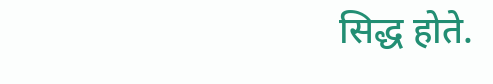सिद्ध होते.